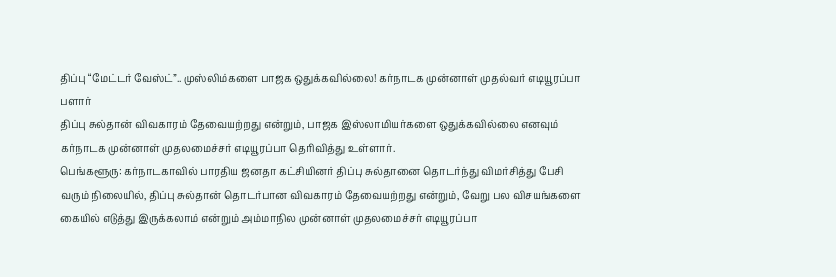திப்பு “மேட்டர் வேஸ்ட்”.. முஸ்லிம்களை பாஜக ஒதுக்கவில்லை! கர்நாடக முன்னாள் முதல்வர் எடியூரப்பா பளார்
திப்பு சுல்தான் விவகாரம் தேவையற்றது என்றும், பாஜக இஸ்லாமியர்களை ஒதுக்கவில்லை எனவும் கர்நாடக முன்னாள் முதலமைச்சர் எடியூரப்பா தெரிவித்து உள்ளார்.
பெங்களூரு: கர்நாடகாவில் பாரதிய ஜனதா கட்சியினர் திப்பு சுல்தானை தொடர்ந்து விமர்சித்து பேசி வரும் நிலையில், திப்பு சுல்தான் தொடர்பான விவகாரம் தேவையற்றது என்றும், வேறு பல விசயங்களை கையில் எடுத்து இருக்கலாம் என்றும் அம்மாநில முன்னாள் முதலமைச்சர் எடியூரப்பா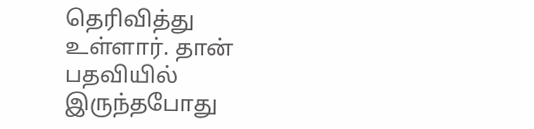தெரிவித்து உள்ளார். தான் பதவியில் இருந்தபோது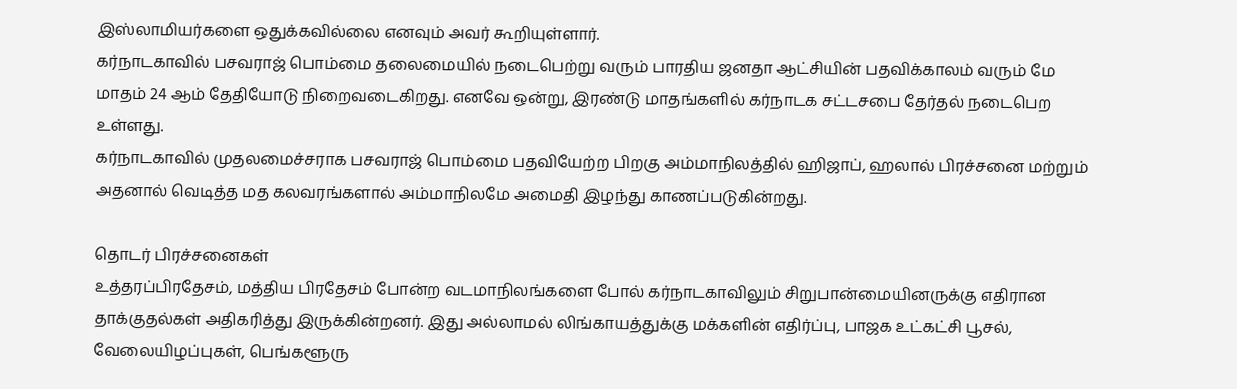இஸ்லாமியர்களை ஒதுக்கவில்லை எனவும் அவர் கூறியுள்ளார்.
கர்நாடகாவில் பசவராஜ் பொம்மை தலைமையில் நடைபெற்று வரும் பாரதிய ஜனதா ஆட்சியின் பதவிக்காலம் வரும் மே மாதம் 24 ஆம் தேதியோடு நிறைவடைகிறது. எனவே ஒன்று, இரண்டு மாதங்களில் கர்நாடக சட்டசபை தேர்தல் நடைபெற உள்ளது.
கர்நாடகாவில் முதலமைச்சராக பசவராஜ் பொம்மை பதவியேற்ற பிறகு அம்மாநிலத்தில் ஹிஜாப், ஹலால் பிரச்சனை மற்றும் அதனால் வெடித்த மத கலவரங்களால் அம்மாநிலமே அமைதி இழந்து காணப்படுகின்றது.

தொடர் பிரச்சனைகள்
உத்தரப்பிரதேசம், மத்திய பிரதேசம் போன்ற வடமாநிலங்களை போல் கர்நாடகாவிலும் சிறுபான்மையினருக்கு எதிரான தாக்குதல்கள் அதிகரித்து இருக்கின்றனர். இது அல்லாமல் லிங்காயத்துக்கு மக்களின் எதிர்ப்பு, பாஜக உட்கட்சி பூசல், வேலையிழப்புகள், பெங்களூரு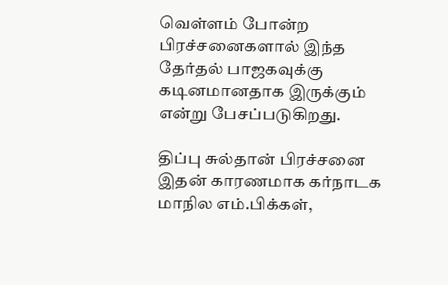வெள்ளம் போன்ற பிரச்சனைகளால் இந்த தேர்தல் பாஜகவுக்கு கடினமானதாக இருக்கும் என்று பேசப்படுகிறது.

திப்பு சுல்தான் பிரச்சனை
இதன் காரணமாக கர்நாடக மாநில எம்.பிக்கள்,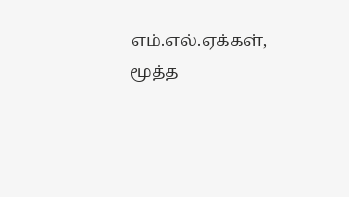எம்.எல்.ஏக்கள், மூத்த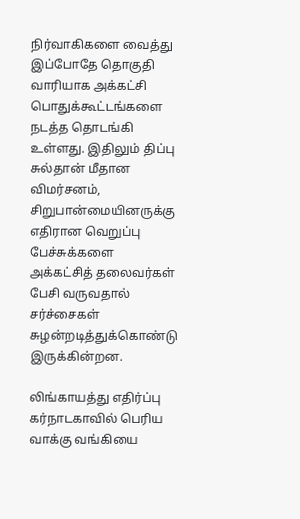நிர்வாகிகளை வைத்து இப்போதே தொகுதி வாரியாக அக்கட்சி பொதுக்கூட்டங்களை நடத்த தொடங்கி உள்ளது. இதிலும் திப்பு சுல்தான் மீதான விமர்சனம், சிறுபான்மையினருக்கு எதிரான வெறுப்பு பேச்சுக்களை அக்கட்சித் தலைவர்கள் பேசி வருவதால் சர்ச்சைகள் சுழன்றடித்துக்கொண்டு இருக்கின்றன.

லிங்காயத்து எதிர்ப்பு
கர்நாடகாவில் பெரிய வாக்கு வங்கியை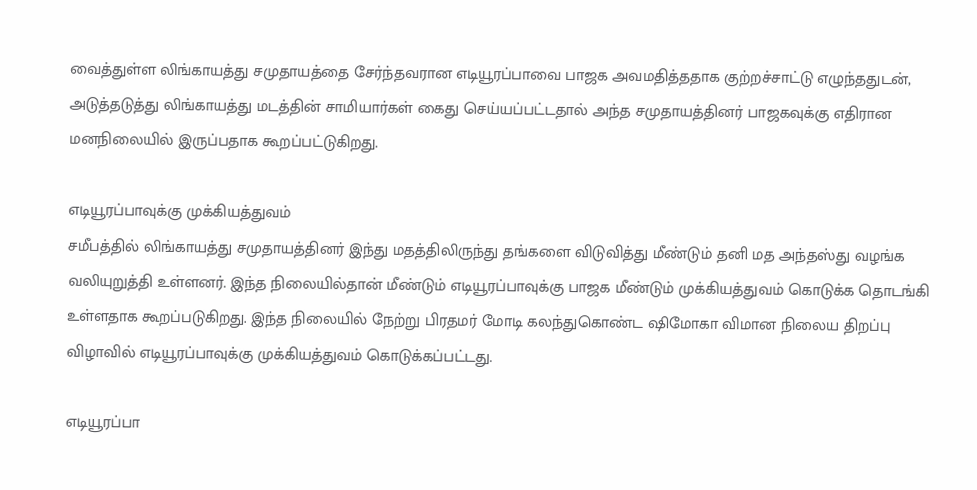வைத்துள்ள லிங்காயத்து சமுதாயத்தை சேர்ந்தவரான எடியூரப்பாவை பாஜக அவமதித்ததாக குற்றச்சாட்டு எழுந்ததுடன், அடுத்தடுத்து லிங்காயத்து மடத்தின் சாமியார்கள் கைது செய்யப்பட்டதால் அந்த சமுதாயத்தினர் பாஜகவுக்கு எதிரான மனநிலையில் இருப்பதாக கூறப்பட்டுகிறது.

எடியூரப்பாவுக்கு முக்கியத்துவம்
சமீபத்தில் லிங்காயத்து சமுதாயத்தினர் இந்து மதத்திலிருந்து தங்களை விடுவித்து மீண்டும் தனி மத அந்தஸ்து வழங்க வலியுறுத்தி உள்ளனர். இந்த நிலையில்தான் மீண்டும் எடியூரப்பாவுக்கு பாஜக மீண்டும் முக்கியத்துவம் கொடுக்க தொடங்கி உள்ளதாக கூறப்படுகிறது. இந்த நிலையில் நேற்று பிரதமர் மோடி கலந்துகொண்ட ஷிமோகா விமான நிலைய திறப்பு விழாவில் எடியூரப்பாவுக்கு முக்கியத்துவம் கொடுக்கப்பட்டது.

எடியூரப்பா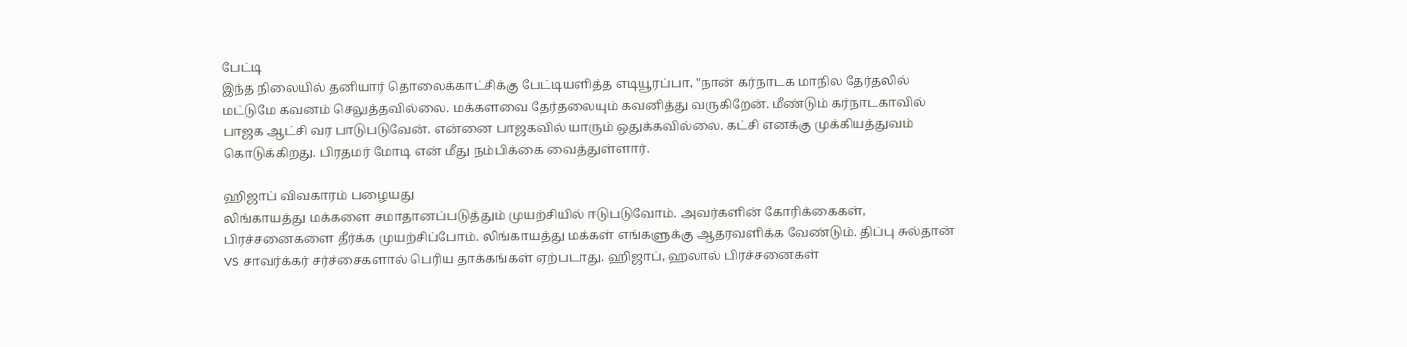பேட்டி
இந்த நிலையில் தனியார் தொலைக்காட்சிக்கு பேட்டியளித்த எடியூரப்பா, "நான் கர்நாடக மாநில தேர்தலில் மட்டுமே கவனம் செலுத்தவில்லை. மக்களவை தேர்தலையும் கவனித்து வருகிறேன். மீண்டும் கர்நாடகாவில் பாஜக ஆட்சி வர பாடுபடுவேன். என்னை பாஜகவில் யாரும் ஒதுக்கவில்லை. கட்சி எனக்கு முக்கியத்துவம் கொடுக்கிறது. பிரதமர் மோடி என் மீது நம்பிக்கை வைத்துள்ளார்.

ஹிஜாப் விவகாரம் பழையது
லிங்காயத்து மக்களை சமாதானப்படுத்தும் முயற்சியில் ஈடுபடுவோம். அவர்களின் கோரிக்கைகள், பிரச்சனைகளை தீர்க்க முயற்சிப்போம். லிங்காயத்து மக்கள் எங்களுக்கு ஆதரவளிக்க வேண்டும். திப்பு சுல்தான் VS சாவர்க்கர் சர்ச்சைகளால் பெரிய தாக்கங்கள் ஏற்படாது. ஹிஜாப், ஹலால் பிரச்சனைகள்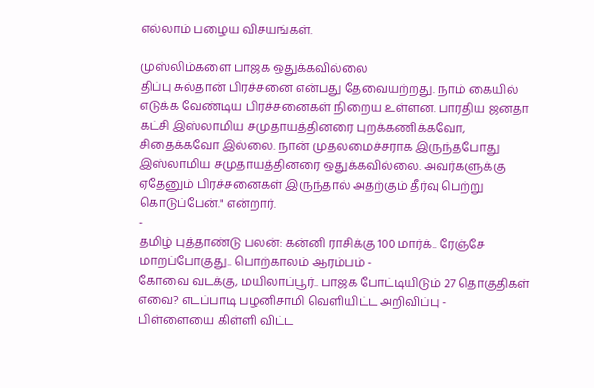எல்லாம் பழைய விசயங்கள்.

முஸ்லிம்களை பாஜக ஒதுக்கவில்லை
திப்பு சுல்தான் பிரச்சனை என்பது தேவையற்றது. நாம் கையில் எடுக்க வேண்டிய பிரச்சனைகள் நிறைய உள்ளன. பாரதிய ஜனதா கட்சி இஸ்லாமிய சமுதாயத்தினரை புறக்கணிக்கவோ, சிதைக்கவோ இல்லை. நான் முதலமைச்சராக இருந்தபோது இஸ்லாமிய சமுதாயத்தினரை ஒதுக்கவில்லை. அவர்களுக்கு ஏதேனும் பிரச்சனைகள் இருந்தால் அதற்கும் தீர்வு பெற்று கொடுப்பேன்." என்றார்.
-
தமிழ் புத்தாண்டு பலன்: கன்னி ராசிக்கு 100 மார்க்.. ரேஞ்சே மாறப்போகுது.. பொற்காலம் ஆரம்பம் -
கோவை வடக்கு, மயிலாப்பூர்.. பாஜக போட்டியிடும் 27 தொகுதிகள் எவை? எடப்பாடி பழனிசாமி வெளியிட்ட அறிவிப்பு -
பிள்ளையை கிள்ளி விட்ட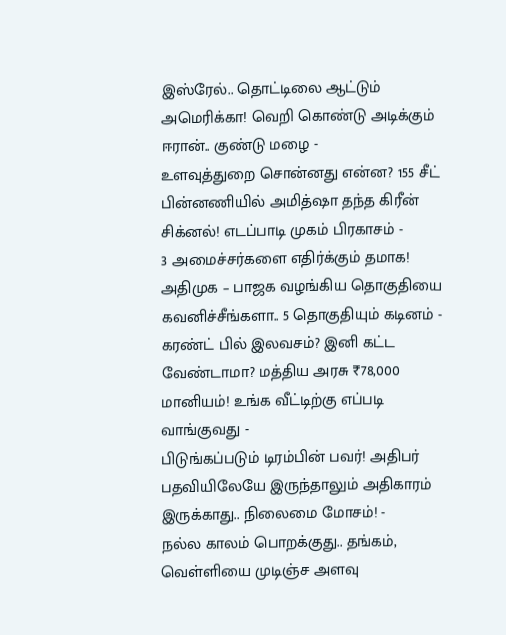இஸ்ரேல்.. தொட்டிலை ஆட்டும் அமெரிக்கா! வெறி கொண்டு அடிக்கும் ஈரான்.. குண்டு மழை -
உளவுத்துறை சொன்னது என்ன? 155 சீட் பின்னணியில் அமித்ஷா தந்த கிரீன் சிக்னல்! எடப்பாடி முகம் பிரகாசம் -
3 அமைச்சர்களை எதிர்க்கும் தமாக! அதிமுக – பாஜக வழங்கிய தொகுதியை கவனிச்சீங்களா.. 5 தொகுதியும் கடினம் -
கரண்ட் பில் இலவசம்? இனி கட்ட வேண்டாமா? மத்திய அரசு ₹78,000 மானியம்! உங்க வீட்டிற்கு எப்படி வாங்குவது -
பிடுங்கப்படும் டிரம்பின் பவர்! அதிபர் பதவியிலேயே இருந்தாலும் அதிகாரம் இருக்காது.. நிலைமை மோசம்! -
நல்ல காலம் பொறக்குது.. தங்கம், வெள்ளியை முடிஞ்ச அளவு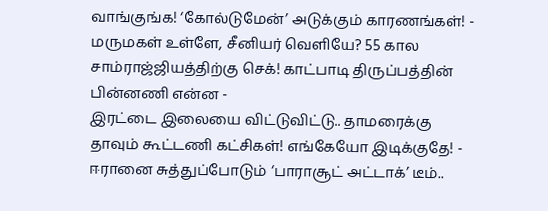வாங்குங்க! ‘கோல்டுமேன்’ அடுக்கும் காரணங்கள்! -
மருமகள் உள்ளே, சீனியர் வெளியே? 55 கால சாம்ராஜ்ஜியத்திற்கு செக்! காட்பாடி திருப்பத்தின் பின்னணி என்ன -
இரட்டை இலையை விட்டுவிட்டு.. தாமரைக்கு தாவும் கூட்டணி கட்சிகள்! எங்கேயோ இடிக்குதே! -
ஈரானை சுத்துப்போடும் ‘பாராசூட் அட்டாக்’ டீம்..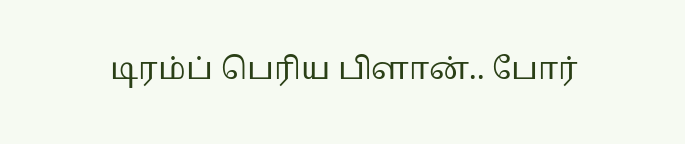டிரம்ப் பெரிய பிளான்.. போர்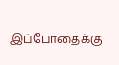இப்போதைக்கு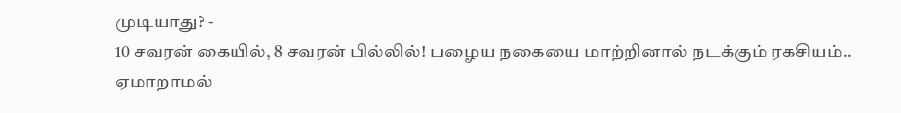முடியாது? -
10 சவரன் கையில், 8 சவரன் பில்லில்! பழைய நகையை மாற்றினால் நடக்கும் ரகசியம்.. ஏமாறாமல்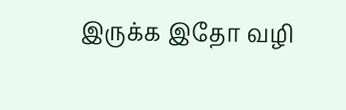இருக்க இதோ வழி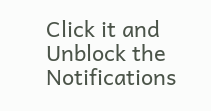Click it and Unblock the Notifications